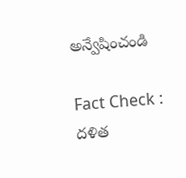అన్వేషించండి

Fact Check : దళిత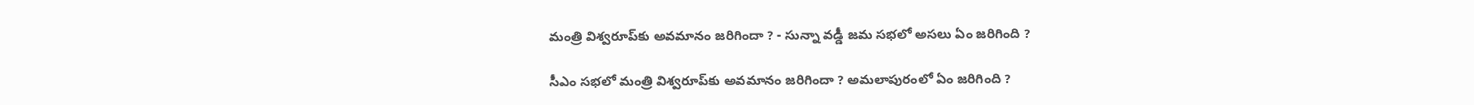మంత్రి విశ్వరూప్‌కు అవమానం జరిగిందా ? - సున్నా వడ్డీ జమ సభలో అసలు ఏం జరిగింది ?

సీఎం సభలో మంత్రి విశ్వరూప్‌కు అవమానం జరిగిందా ? అమలాపురంలో ఏం జరిగింది ?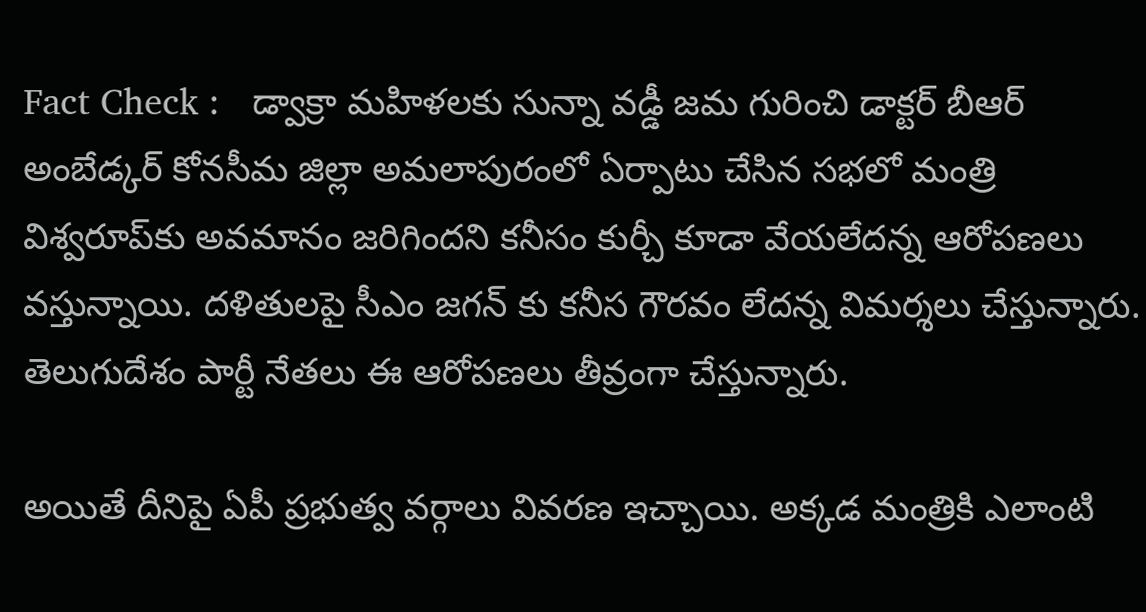Fact Check :   డ్వాక్రా మహిళలకు సున్నా వడ్డీ జమ గురించి డాక్టర్‌ బీఆర్‌ అంబేడ్కర్‌ కోనసీమ జిల్లా అమలాపురంలో ఏర్పాటు చేసిన సభలో మంత్రి విశ్వరూప్‌కు అవమానం జరిగిందని కనీసం కుర్చీ కూడా వేయలేదన్న ఆరోపణలు వస్తున్నాయి. దళితులపై సీఎం జగన్ కు కనీస గౌరవం లేదన్న విమర్శలు చేస్తున్నారు. తెలుగుదేశం పార్టీ నేతలు ఈ ఆరోపణలు తీవ్రంగా చేస్తున్నారు.

అయితే దీనిపై ఏపీ ప్రభుత్వ వర్గాలు వివరణ ఇచ్చాయి. అక్కడ మంత్రికి ఎలాంటి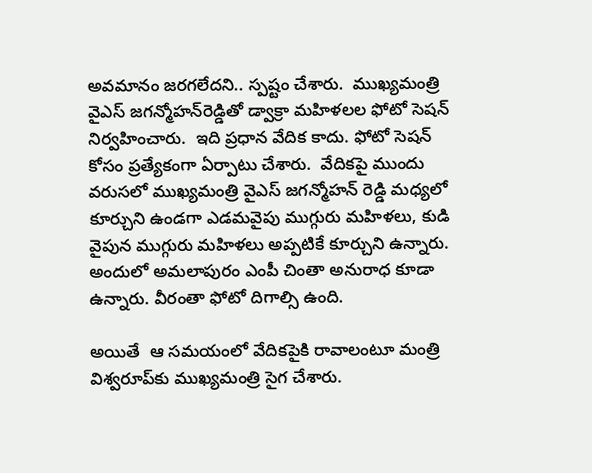అవమానం జరగలేదని.. స్పష్టం చేశారు.  ముఖ్యమంత్రి వైఎస్‌ జగన్మోహన్‌రెడ్డితో డ్వాక్రా మహిళలల ఫోటో సెషన్‌ నిర్వహించారు.  ఇది ప్రధాన వేదిక కాదు. ఫోటో సెషన్ కోసం ప్రత్యేకంగా ఏర్పాటు చేశారు.  వేదికపై ముందు వరుసలో ముఖ్యమంత్రి వైఎస్‌ జగన్మోహన్‌ రెడ్డి మధ్యలో కూర్చుని ఉండగా ఎడమవైపు ముగ్గురు మహిళలు, కుడి వైపున ముగ్గురు మహిళలు అప్పటికే కూర్చుని ఉన్నారు. అందులో అమలాపురం ఎంపీ చింతా అనురాధ కూడా ఉన్నారు. వీరంతా ఫోటో దిగాల్సి ఉంది.

అయితే  ఆ సమయంలో వేదికపైకి రావాలంటూ మంత్రి విశ్వరూప్‌కు ముఖ్యమంత్రి సైగ చేశారు.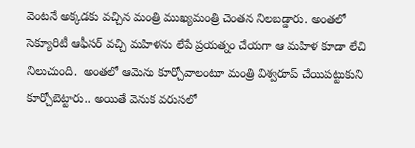వెంటనే అక్కడకు వచ్చిన మంత్రి ముఖ్యమంత్రి చెంతన నిలబడ్డారు. అంతలో సెక్యూరిటీ ఆఫీసర్‌ వచ్చి మహిళను లేపే ప్రయత్నం చేయగా ఆ మహిళ కూడా లేచి నిలుచుంది.  అంతలో ఆమెను కూర్చోవాలంటూ మంత్రి విశ్వరూప్‌ చేయిపట్టుకుని కూర్చోబెట్టారు.. అయితే వెనుక వరుసలో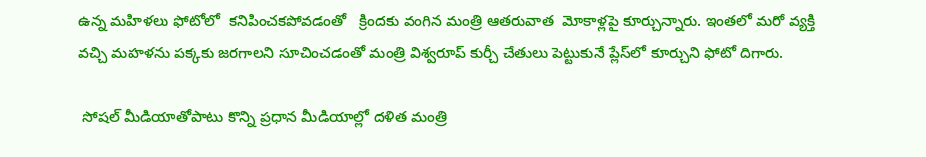ఉన్న మహిళలు ఫోటోలో  కనిపించకపోవడంతో   క్రిందకు వంగిన మంత్రి ఆతరువాత  మోకాళ్లపై కూర్చున్నారు. ఇంతలో మరో వ్యక్తి వచ్చి మహళను పక్కకు జరగాలని సూచించడంతో మంత్రి విశ్వరూప్‌ కుర్చీ చేతులు పెట్టుకునే ప్లేస్‌లో కూర్చుని ఫోటో దిగారు.

 సోషల్‌ మీడియాతోపాటు కొన్ని ప్రధాన మీడియాల్లో దళిత మంత్రి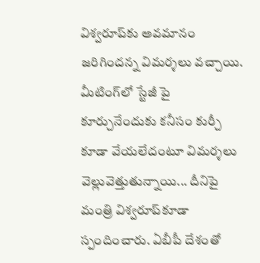విశ్వరూప్‌కు అవమానం జరిగిందన్న విమర్శలు వచ్చాయి.   మీటింగ్‌లో స్టేజీ పై కూర్చునేందుకు కనీసం కుర్చీ కూడా వేయలేదంటూ విమర్శలు వెల్లువెత్తుతున్నాయి... దీనిపై మంత్రి విశ్వరూప్‌కూడా స్పందించారు. ఏబీపీ దేశంతో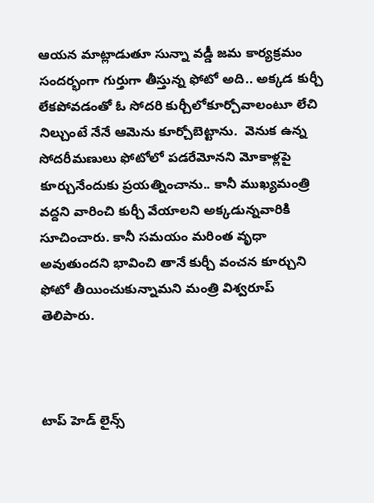ఆయన మాట్లాడుతూ సున్నా వడ్డీ జమ కార్యక్రమం సందర్భంగా గుర్తుగా తీస్తున్న ఫోటో అది.. అక్కడ కుర్చీ లేకపోవడంతో ఓ సోదరి కుర్చీలోకూర్చోవాలంటూ లేచి నిల్చుంటే నేనే ఆమెను కూర్చోబెట్టాను.  వెనుక ఉన్న సోదరీమణులు ఫోటోలో పడరేమోనని మోకాళ్లపై కూర్చునేందుకు ప్రయత్నించాను.. కానీ ముఖ్యమంత్రి వద్దని వారించి కుర్చీ వేయాలని అక్కడున్నవారికి సూచించారు. కానీ సమయం మరింత వృధా అవుతుందని భావించి తానే కుర్చీ వంచన కూర్చుని ఫోటో తీయించుకున్నామని మంత్రి విశ్వరూప్‌ తెలిపారు.



టాప్ హెడ్ లైన్స్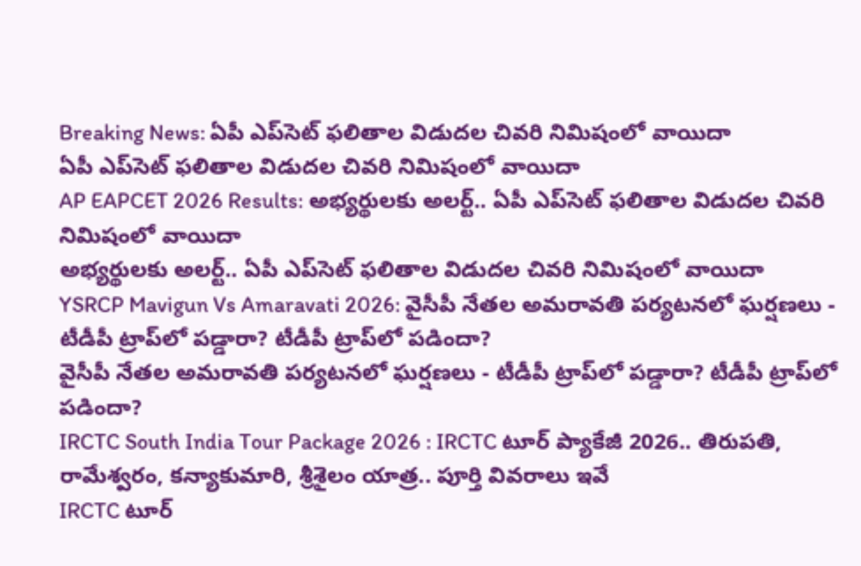Breaking News: ఏపీ ఎప్‌సెట్ ఫలితాల విడుదల చివరి నిమిషంలో వాయిదా
ఏపీ ఎప్‌సెట్ ఫలితాల విడుదల చివరి నిమిషంలో వాయిదా
AP EAPCET 2026 Results: అభ్యర్థులకు అలర్ట్.. ఏపీ ఎప్‌సెట్ ఫలితాల విడుదల చివరి నిమిషంలో వాయిదా
అభ్యర్థులకు అలర్ట్.. ఏపీ ఎప్‌సెట్ ఫలితాల విడుదల చివరి నిమిషంలో వాయిదా
YSRCP Mavigun Vs Amaravati 2026: వైసీపీ నేతల అమరావతి పర్యటనలో ఘర్షణలు - టీడీపీ ట్రాప్‌లో పడ్డారా? టీడీపీ ట్రాప్‌లో పడిందా?
వైసీపీ నేతల అమరావతి పర్యటనలో ఘర్షణలు - టీడీపీ ట్రాప్‌లో పడ్డారా? టీడీపీ ట్రాప్‌లో పడిందా?
IRCTC South India Tour Package 2026 : IRCTC టూర్ ప్యాకేజీ 2026.. తిరుపతి, రామేశ్వరం, కన్యాకుమారి, శ్రీశైలం యాత్ర.. పూర్తి వివరాలు ఇవే
IRCTC టూర్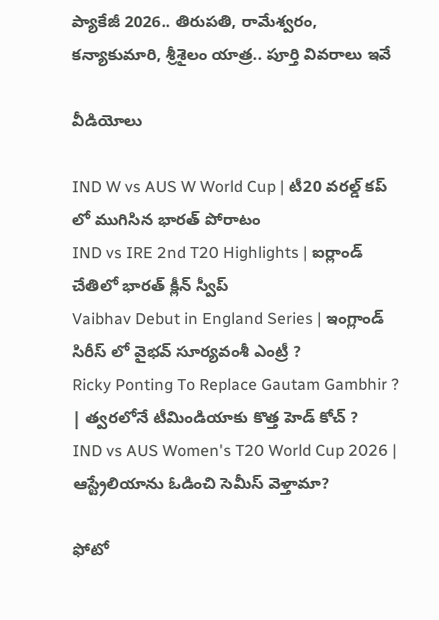ప్యాకేజీ 2026.. తిరుపతి, రామేశ్వరం, కన్యాకుమారి, శ్రీశైలం యాత్ర.. పూర్తి వివరాలు ఇవే

వీడియోలు

IND W vs AUS W World Cup | టీ20 వరల్డ్ కప్ లో ముగిసిన భారత్ పోరాటం
IND vs IRE 2nd T20 Highlights | ఐర్లాండ్ చేతిలో భారత్ క్లీన్ స్వీప్
Vaibhav Debut in England Series | ఇంగ్లాండ్ సిరీస్ లో వైభవ్ సూర్యవంశీ ఎంట్రీ ?
Ricky Ponting To Replace Gautam Gambhir ? | త్వరలోనే టీమిండియాకు కొత్త హెడ్ కోచ్ ?
IND vs AUS Women's T20 World Cup 2026 | ఆస్ట్రేలియాను ఓడించి సెమీస్ వెళ్తామా?

ఫోటో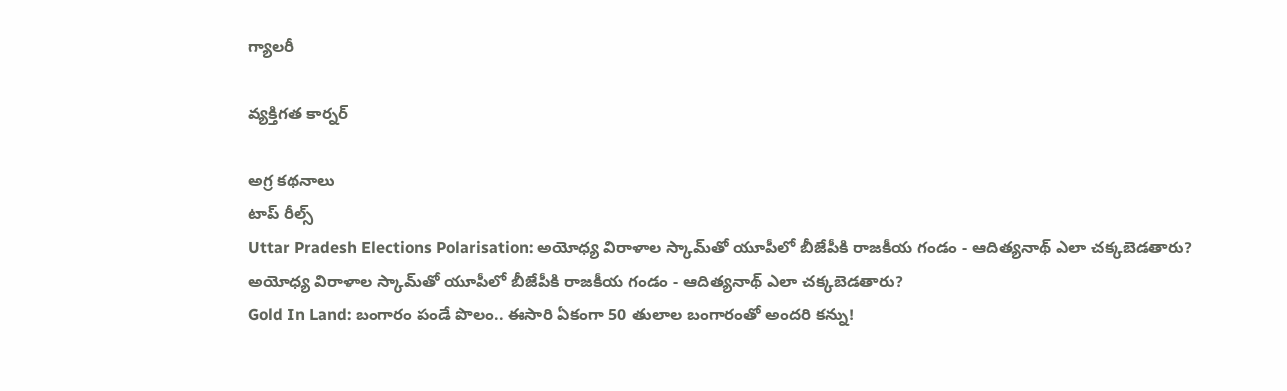గ్యాలరీ

వ్యక్తిగత కార్నర్

అగ్ర కథనాలు
టాప్ రీల్స్
Uttar Pradesh Elections Polarisation: అయోధ్య విరాళాల స్కామ్‌తో యూపీలో బీజేపీకి రాజకీయ గండం - ఆదిత్యనాథ్ ఎలా చక్కబెడతారు?
అయోధ్య విరాళాల స్కామ్‌తో యూపీలో బీజేపీకి రాజకీయ గండం - ఆదిత్యనాథ్ ఎలా చక్కబెడతారు?
Gold In Land: బంగారం పండే పొలం.. ఈసారి ఏకంగా 50 తులాల బంగారంతో అందరి కన్ను!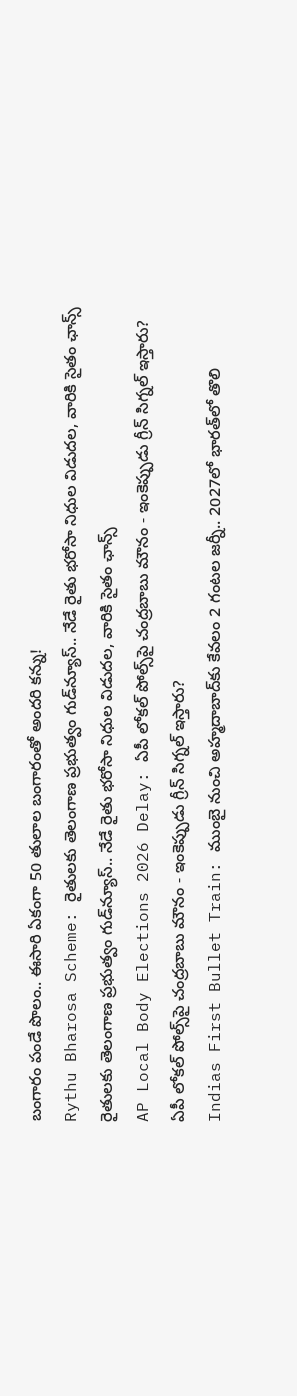బంగారం పండే పొలం.. ఈసారి ఏకంగా 50 తులాల బంగారంతో అందరి కన్ను!
Rythu Bharosa Scheme: రైతులకు తెలంగాణ ప్రభుత్వం గుడ్‌న్యూస్.. నేడే రైతు భరోసా నిధుల విడుదల, వారికి సైతం ఛాన్స్
రైతులకు తెలంగాణ ప్రభుత్వం గుడ్‌న్యూస్.. నేడే రైతు భరోసా నిధుల విడుదల, వారికి సైతం ఛాన్స్
AP Local Body Elections 2026 Delay: ఏపీ లోకల్ పోల్స్‌పై చంద్రబాబు మౌనం - ఇంకెప్పుడు గ్రీన్ సిగ్నల్ ఇస్తారు?
ఏపీ లోకల్ పోల్స్‌పై చంద్రబాబు మౌనం - ఇంకెప్పుడు గ్రీన్ సిగ్నల్ ఇస్తారు?
Indias First Bullet Train: ముంబై నుంచి అహ్మదాబాద్‌కు కేవలం 2 గంటల జర్నీ.. 2027లో భారత్‌లో తొలి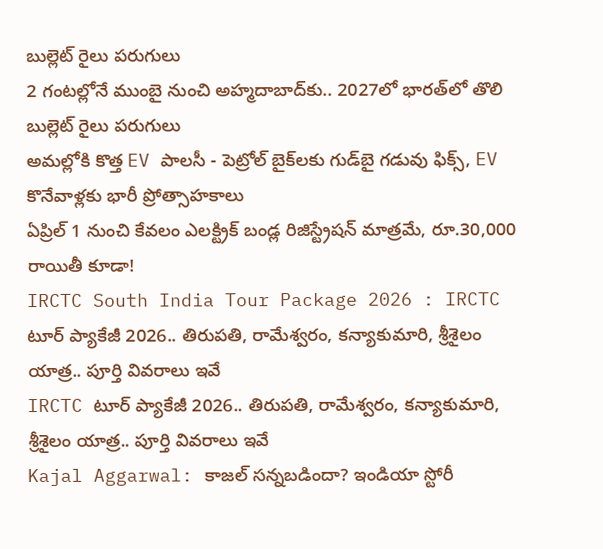బుల్లెట్ రైలు పరుగులు
2 గంటల్లోనే ముంబై నుంచి అహ్మదాబాద్‌కు.. 2027లో భారత్‌లో తొలి బుల్లెట్ రైలు పరుగులు
అమల్లోకి కొత్త EV పాలసీ - పెట్రోల్ బైక్‌లకు గుడ్‌బై గడువు ఫిక్స్, EV కొనేవాళ్లకు భారీ ప్రోత్సాహకాలు
ఏప్రిల్‌ 1 నుంచి కేవలం ఎలక్ట్రిక్‌ బండ్ల రిజిస్ట్రేషన్‌ మాత్రమే, రూ.30,000 రాయితీ కూడా!
IRCTC South India Tour Package 2026 : IRCTC టూర్ ప్యాకేజీ 2026.. తిరుపతి, రామేశ్వరం, కన్యాకుమారి, శ్రీశైలం యాత్ర.. పూర్తి వివరాలు ఇవే
IRCTC టూర్ ప్యాకేజీ 2026.. తిరుపతి, రామేశ్వరం, కన్యాకుమారి, శ్రీశైలం యాత్ర.. పూర్తి వివరాలు ఇవే
Kajal Aggarwal: కాజల్ సన్నబడిందా? ఇండియా స్టోరీ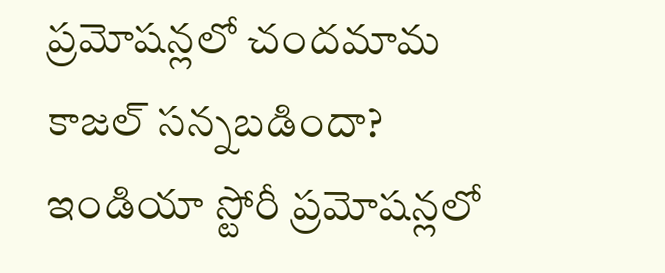ప్రమోషన్లలో చందమామ
కాజల్ సన్నబడిందా? ఇండియా స్టోరీ ప్రమోషన్లలో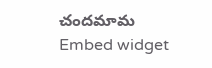చందమామ
Embed widget